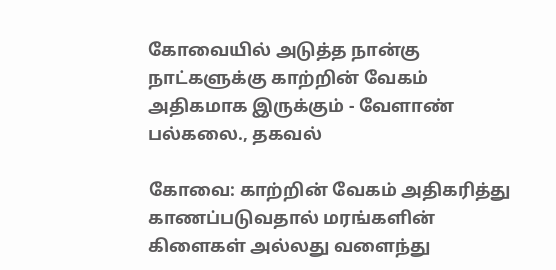கோவையில் அடுத்த நான்கு நாட்களுக்கு காற்றின் வேகம் அதிகமாக இருக்கும் - வேளாண் பல்கலை., தகவல்

கோவை: காற்றின் வேகம் அதிகரித்து காணப்படுவதால் மரங்களின் கிளைகள் அல்லது வளைந்து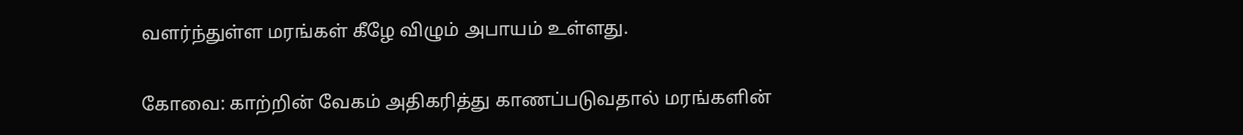வளர்ந்துள்ள மரங்கள் கீழே விழும் அபாயம் உள்ளது.

கோவை: காற்றின் வேகம் அதிகரித்து காணப்படுவதால் மரங்களின்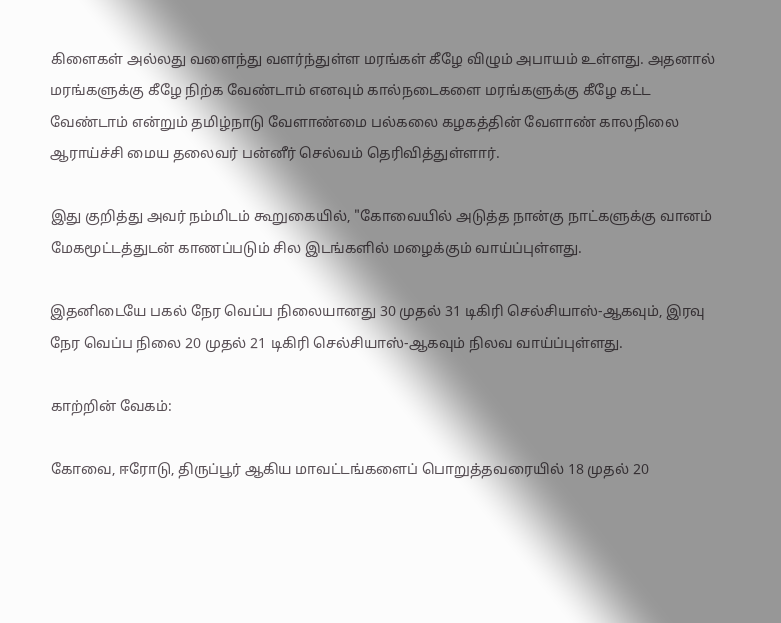கிளைகள் அல்லது வளைந்து வளர்ந்துள்ள மரங்கள் கீழே விழும் அபாயம் உள்ளது. அதனால் மரங்களுக்கு கீழே நிற்க வேண்டாம் எனவும் கால்நடைகளை மரங்களுக்கு கீழே கட்ட வேண்டாம் என்றும் தமிழ்நாடு வேளாண்மை பல்கலை கழகத்தின் வேளாண் காலநிலை ஆராய்ச்சி மைய தலைவர் பன்னீர் செல்வம் தெரிவித்துள்ளார்.

இது குறித்து அவர் நம்மிடம் கூறுகையில், "கோவையில் அடுத்த நான்கு நாட்களுக்கு வானம் மேகமூட்டத்துடன் காணப்படும் சில இடங்களில் மழைக்கும் வாய்ப்புள்ளது.

இதனிடையே பகல் நேர வெப்ப நிலையானது 30 முதல் 31 டிகிரி செல்சியாஸ்-ஆகவும், இரவு நேர வெப்ப நிலை 20 முதல் 21 டிகிரி செல்சியாஸ்-ஆகவும் நிலவ வாய்ப்புள்ளது.

காற்றின் வேகம்:

கோவை, ஈரோடு, திருப்பூர் ஆகிய மாவட்டங்களைப் பொறுத்தவரையில் 18 முதல் 20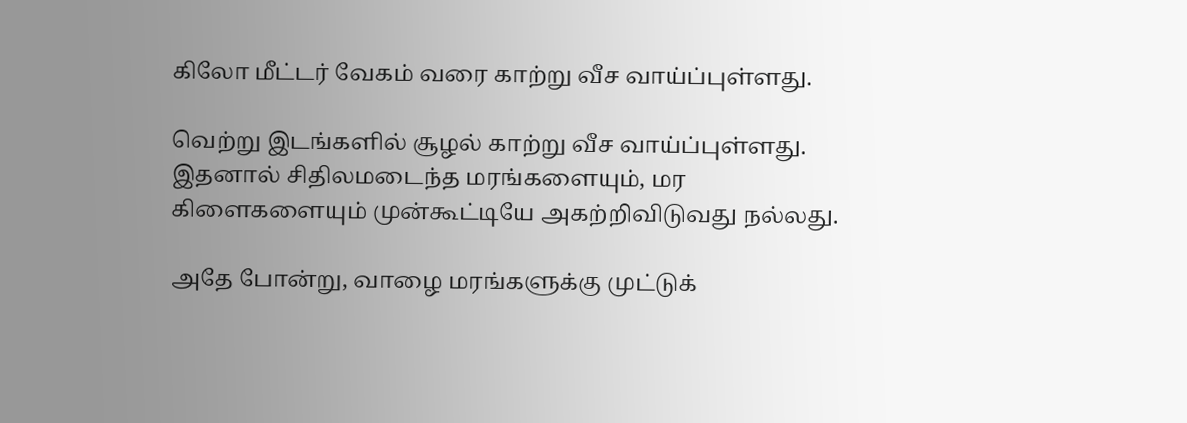கிலோ மீட்டர் வேகம் வரை காற்று வீச வாய்ப்புள்ளது.

வெற்று இடங்களில் சூழல் காற்று வீச வாய்ப்புள்ளது. இதனால் சிதிலமடைந்த மரங்களையும், மர கிளைகளையும் முன்கூட்டியே அகற்றிவிடுவது நல்லது.

அதே போன்று, வாழை மரங்களுக்கு முட்டுக்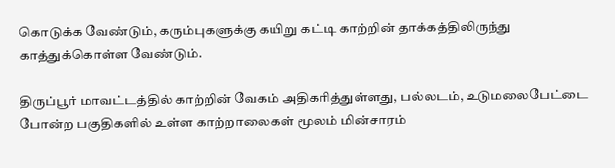கொடுக்க வேண்டும், கரும்புகளுக்கு கயிறு கட்டி காற்றின் தாக்கத்திலிருந்து காத்துக்கொள்ள வேண்டும்.

திருப்பூர் மாவட்டத்தில் காற்றின் வேகம் அதிகரித்துள்ளது, பல்லடம், உடுமலைபேட்டை போன்ற பகுதிகளில் உள்ள காற்றாலைகள் மூலம் மின்சாரம்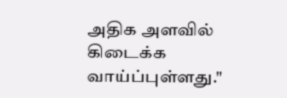அதிக அளவில் கிடைக்க வாய்ப்புள்ளது."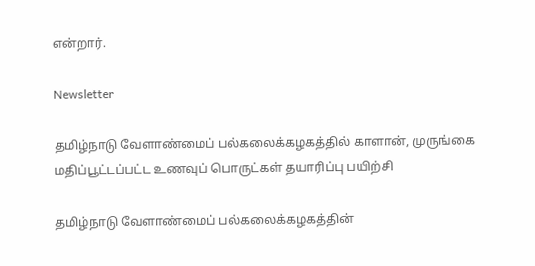என்றார்.

Newsletter

தமிழ்நாடு வேளாண்மைப் பல்கலைக்கழகத்தில் காளான், முருங்கை மதிப்பூட்டப்பட்ட உணவுப் பொருட்கள் தயாரிப்பு பயிற்சி

தமிழ்நாடு வேளாண்மைப் பல்கலைக்கழகத்தின்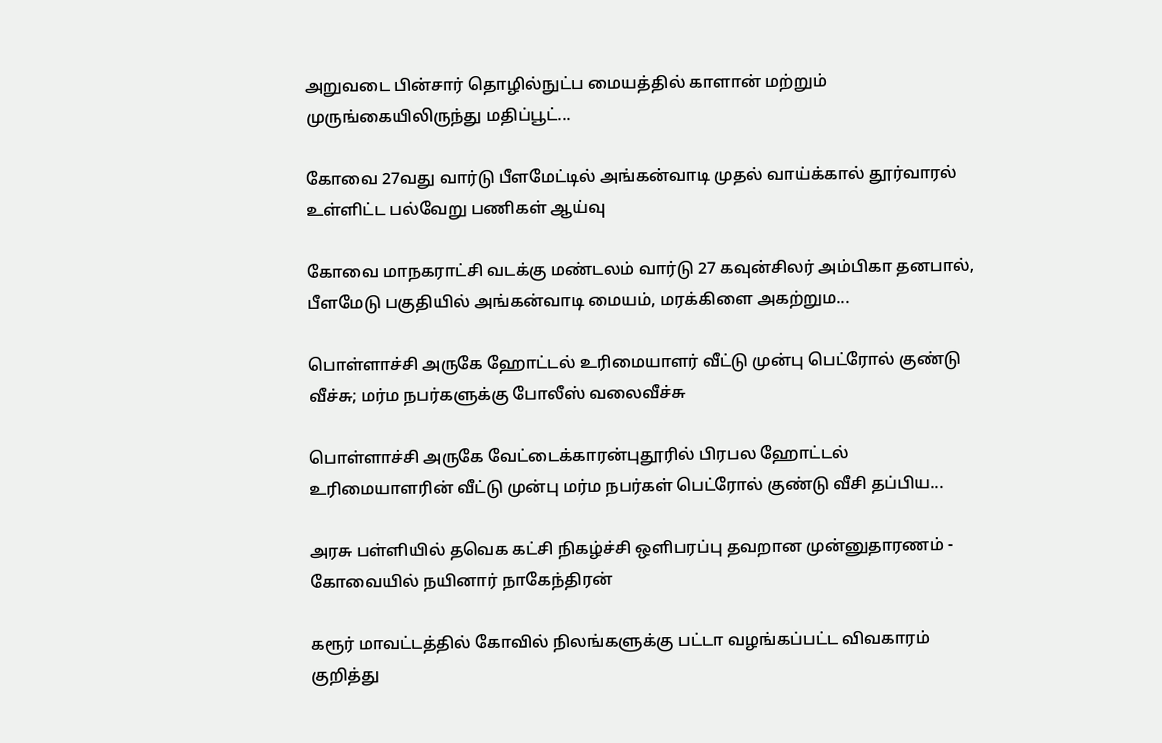அறுவடை பின்சார் தொழில்நுட்ப மையத்தில் காளான் மற்றும் முருங்கையிலிருந்து மதிப்பூட்...

கோவை 27வது வார்டு பீளமேட்டில் அங்கன்வாடி முதல் வாய்க்கால் தூர்வாரல் உள்ளிட்ட பல்வேறு பணிகள் ஆய்வு

கோவை மாநகராட்சி வடக்கு மண்டலம் வார்டு 27 கவுன்சிலர் அம்பிகா தனபால், பீளமேடு பகுதியில் அங்கன்வாடி மையம், மரக்கிளை அகற்றும...

பொள்ளாச்சி அருகே ஹோட்டல் உரிமையாளர் வீட்டு முன்பு பெட்ரோல் குண்டு வீச்சு; மர்ம நபர்களுக்கு போலீஸ் வலைவீச்சு

பொள்ளாச்சி அருகே வேட்டைக்காரன்புதூரில் பிரபல ஹோட்டல் உரிமையாளரின் வீட்டு முன்பு மர்ம நபர்கள் பெட்ரோல் குண்டு வீசி தப்பிய...

அரசு பள்ளியில் தவெக கட்சி நிகழ்ச்சி ஒளிபரப்பு தவறான முன்னுதாரணம் - கோவையில் நயினார் நாகேந்திரன்

கரூர் மாவட்டத்தில் கோவில் நிலங்களுக்கு பட்டா வழங்கப்பட்ட விவகாரம் குறித்து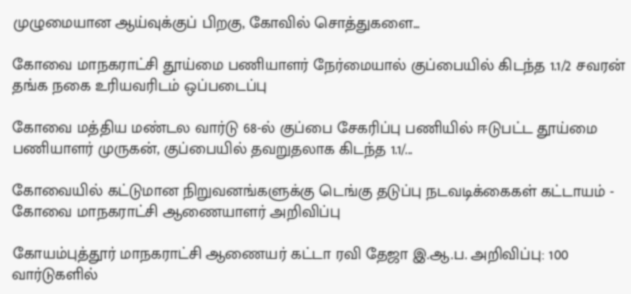முழுமையான ஆய்வுக்குப் பிறகு, கோவில் சொத்துகளை...

கோவை மாநகராட்சி தூய்மை பணியாளர் நேர்மையால் குப்பையில் கிடந்த 1.1/2 சவரன் தங்க நகை உரியவரிடம் ஒப்படைப்பு

கோவை மத்திய மண்டல வார்டு 68-ல் குப்பை சேகரிப்பு பணியில் ஈடுபட்ட தூய்மை பணியாளர் முருகன், குப்பையில் தவறுதலாக கிடந்த 1.1/...

கோவையில் கட்டுமான நிறுவனங்களுக்கு டெங்கு தடுப்பு நடவடிக்கைகள் கட்டாயம் - கோவை மாநகராட்சி ஆணையாளர் அறிவிப்பு

கோயம்புத்தூர் மாநகராட்சி ஆணையர் கட்டா ரவி தேஜா இ.ஆ.ப. அறிவிப்பு: 100 வார்டுகளில்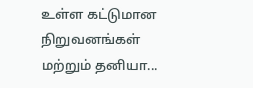உள்ள கட்டுமான நிறுவனங்கள் மற்றும் தனியா...